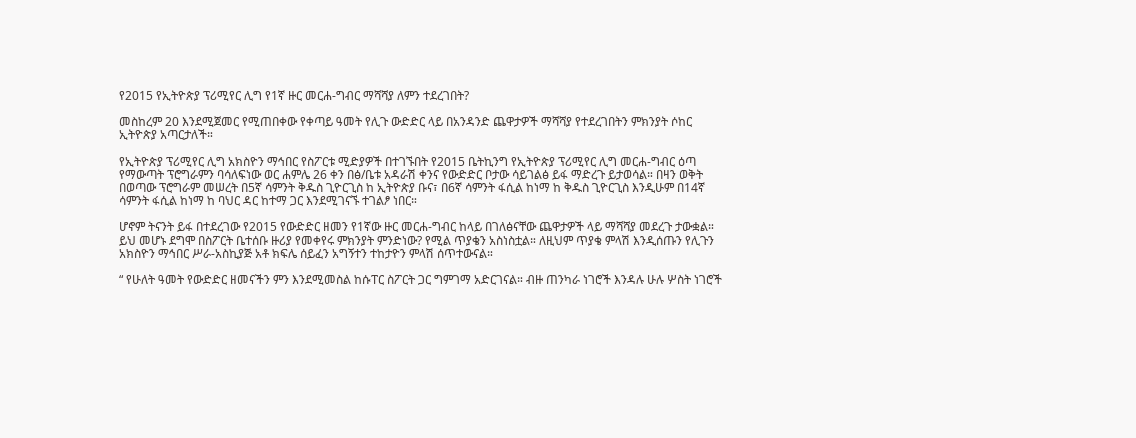የ2015 የኢትዮጵያ ፕሪሚየር ሊግ የ1ኛ ዙር መርሐ-ግብር ማሻሻያ ለምን ተደረገበት?

መስከረም 20 እንደሚጀመር የሚጠበቀው የቀጣይ ዓመት የሊጉ ውድድር ላይ በአንዳንድ ጨዋታዎች ማሻሻያ የተደረገበትን ምክንያት ሶከር ኢትዮጵያ አጣርታለች።

የኢትዮጵያ ፕሪሚየር ሊግ አክስዮን ማኅበር የስፖርቱ ሚድያዎች በተገኙበት የ2015 ቤትኪንግ የኢትዮጵያ ፕሪሚየር ሊግ መርሐ-ግብር ዕጣ የማውጣት ፕሮግራምን ባሳለፍነው ወር ሐምሌ 26 ቀን በፅ/ቤቱ አዳራሽ ቀንና የውድድር ቦታው ሳይገልፅ ይፋ ማድረጉ ይታወሳል። በዛን ወቅት በወጣው ፕሮግራም መሠረት በ5ኛ ሳምንት ቅዱስ ጊዮርጊስ ከ ኢትዮጵያ ቡና፣ በ6ኛ ሳምንት ፋሲል ከነማ ከ ቅዱስ ጊዮርጊስ እንዲሁም በ14ኛ ሳምንት ፋሲል ከነማ ከ ባህር ዳር ከተማ ጋር እንደሚገናኙ ተገልፆ ነበር።

ሆኖም ትናንት ይፋ በተደረገው የ2015 የውድድር ዘመን የ1ኛው ዙር መርሐ-ግብር ከላይ በገለፅናቸው ጨዋታዎች ላይ ማሻሻያ መደረጉ ታውቋል። ይህ መሆኑ ደግሞ በስፖርት ቤተሰቡ ዙሪያ የመቀየሩ ምክንያት ምንድነው? የሚል ጥያቄን አስነስቷል። ለዚህም ጥያቄ ምላሽ እንዲሰጡን የሊጉን አክስዮን ማኅበር ሥራ-አስኪያጅ አቶ ክፍሌ ሰይፈን አግኝተን ተከታዮን ምላሽ ሰጥተውናል።

“ የሁለት ዓመት የውድድር ዘመናችን ምን እንደሚመስል ከሱፐር ስፖርት ጋር ግምገማ አድርገናል። ብዙ ጠንካራ ነገሮች እንዳሉ ሁሉ ሦስት ነገሮች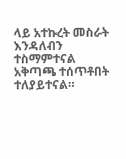ላይ አተኩረት መስራት እንዳለብን ተስማምተናል አቅጣጫ ተሰጥቶበት ተለያይተናል።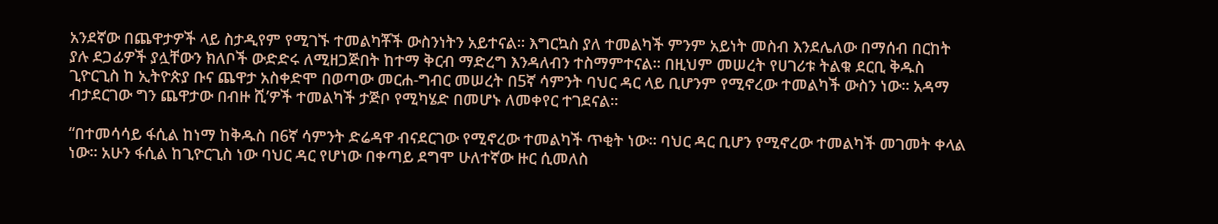አንደኛው በጨዋታዎች ላይ ስታዲየም የሚገኙ ተመልካቾች ውስንነትን አይተናል። እግርኳስ ያለ ተመልካች ምንም አይነት መስብ እንደሌለው በማሰብ በርከት ያሉ ደጋፊዎች ያሏቸውን ክለቦች ውድድሩ ለሚዘጋጅበት ከተማ ቅርብ ማድረግ እንዳለብን ተስማምተናል። በዚህም መሠረት የሀገሪቱ ትልቁ ደርቢ ቅዱስ ጊዮርጊስ ከ ኢትዮጵያ ቡና ጨዋታ አስቀድሞ በወጣው መርሐ-ግብር መሠረት በ5ኛ ሳምንት ባህር ዳር ላይ ቢሆንም የሚኖረው ተመልካች ውስን ነው። አዳማ ብታደርገው ግን ጨዋታው በብዙ ሺ’ዎች ተመልካች ታጅቦ የሚካሄድ በመሆኑ ለመቀየር ተገደናል።

“በተመሳሳይ ፋሲል ከነማ ከቅዱስ በ6ኛ ሳምንት ድሬዳዋ ብናደርገው የሚኖረው ተመልካች ጥቂት ነው። ባህር ዳር ቢሆን የሚኖረው ተመልካች መገመት ቀላል ነው። አሁን ፋሲል ከጊዮርጊስ ነው ባህር ዳር የሆነው በቀጣይ ደግሞ ሁለተኛው ዙር ሲመለስ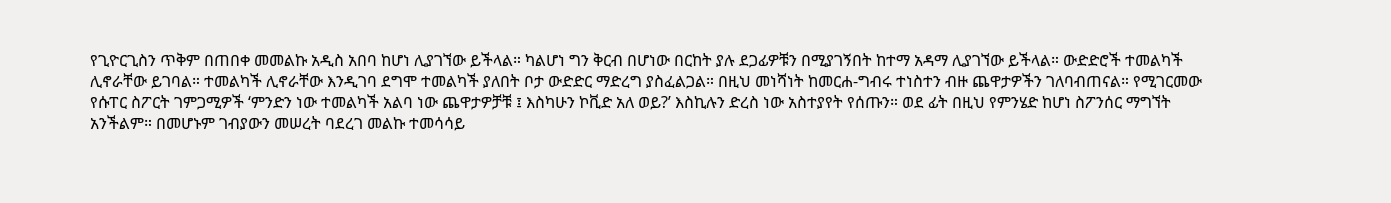የጊዮርጊስን ጥቅም በጠበቀ መመልኩ አዲስ አበባ ከሆነ ሊያገኘው ይችላል። ካልሆነ ግን ቅርብ በሆነው በርከት ያሉ ደጋፊዎቹን በሚያገኝበት ከተማ አዳማ ሊያገኘው ይችላል። ውድድሮች ተመልካች ሊኖራቸው ይገባል። ተመልካች ሊኖራቸው እንዲገባ ደግሞ ተመልካች ያለበት ቦታ ውድድር ማድረግ ያስፈልጋል። በዚህ መነሻነት ከመርሐ-ግብሩ ተነስተን ብዙ ጨዋታዎችን ገለባብጠናል። የሚገርመው የሱፐር ስፖርት ገምጋሚዎች ‘ምንድን ነው ተመልካች አልባ ነው ጨዋታዎቻቹ ፤ እስካሁን ኮቪድ አለ ወይ?’ እስኪሉን ድረስ ነው አስተያየት የሰጡን። ወደ ፊት በዚህ የምንሄድ ከሆነ ስፖንሰር ማግኘት አንችልም። በመሆኑም ገብያውን መሠረት ባደረገ መልኩ ተመሳሳይ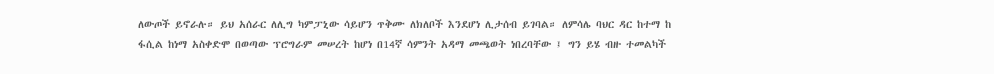ለውጦች ይኖራሉ። ይህ አሰራር ለሊግ ካምፓኒው ሳይሆን ጥቅሙ ለክለቦች እንደሆነ ሊታሰብ ይገባል። ለምሳሌ ባህር ዳር ከተማ ከ ፋሲል ከነማ አስቀድሞ በወጣው ፕሮግራም መሠረት ከሆነ በ14ኛ ሳምንት አዳማ መጫወት ነበረባቸው ፤ ግን ይሄ ብዙ ተመልካች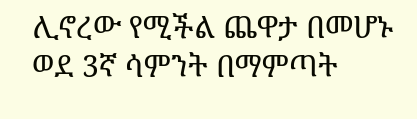ሊኖረው የሚችል ጨዋታ በመሆኑ ወደ 3ኛ ሳምንት በማምጣት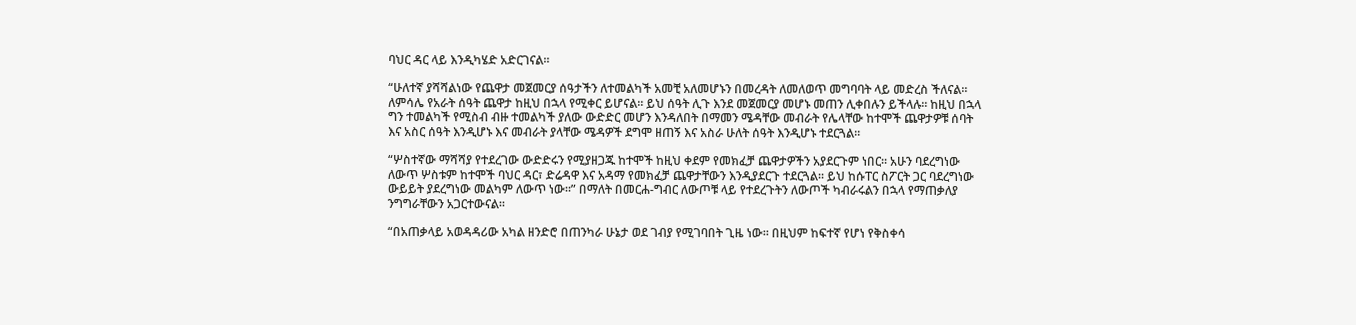ባህር ዳር ላይ እንዲካሄድ አድርገናል።

“ሁለተኛ ያሻሻልነው የጨዋታ መጀመርያ ሰዓታችን ለተመልካች አመቺ አለመሆኑን በመረዳት ለመለወጥ መግባባት ላይ መድረስ ችለናል። ለምሳሌ የአራት ሰዓት ጨዋታ ከዚህ በኋላ የሚቀር ይሆናል። ይህ ሰዓት ሊጉ እንደ መጀመርያ መሆኑ መጠን ሊቀበሉን ይችላሉ። ከዚህ በኋላ ግን ተመልካች የሚስብ ብዙ ተመልካች ያለው ውድድር መሆን እንዳለበት በማመን ሜዳቸው መብራት የሌላቸው ከተሞች ጨዋታዎቹ ሰባት እና አስር ሰዓት እንዲሆኑ እና መብራት ያላቸው ሜዳዎች ደግሞ ዘጠኝ እና አስራ ሁለት ሰዓት እንዲሆኑ ተደርጓል።

“ሦስተኛው ማሻሻያ የተደረገው ውድድሩን የሚያዘጋጁ ከተሞች ከዚህ ቀደም የመክፈቻ ጨዋታዎችን አያደርጉም ነበር። አሁን ባደረግነው ለውጥ ሦስቱም ከተሞች ባህር ዳር፣ ድሬዳዋ እና አዳማ የመክፈቻ ጨዋታቸውን እንዲያደርጉ ተደርጓል። ይህ ከሱፐር ስፖርት ጋር ባደረግነው ውይይት ያደረግነው መልካም ለውጥ ነው።” በማለት በመርሐ-ግብር ለውጦቹ ላይ የተደረጉትን ለውጦች ካብራሩልን በኋላ የማጠቃለያ ንግግራቸውን አጋርተውናል።

“በአጠቃላይ አወዳዳሪው አካል ዘንድሮ በጠንካራ ሁኔታ ወደ ገብያ የሚገባበት ጊዜ ነው። በዚህም ከፍተኛ የሆነ የቅስቀሳ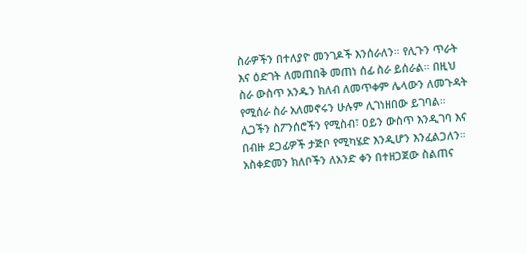ስራዎችን በተለያዮ መንገዶች እንሰራለን። የሊጉን ጥራት እና ዕድገት ለመጠበቅ መጠነ ሰፊ ስራ ይሰራል። በዚህ ስራ ውስጥ አንዱን ክለብ ለመጥቀም ሌላውን ለመጉዳት የሚሰራ ስራ አለመኖሩን ሁሉም ሊገነዘበው ይገባል። ሊጋችን ስፖንሰሮችን የሚስብ፣ ዐይን ውስጥ እንዲገባ እና በብዙ ደጋፊዎች ታጅቦ የሚካሄድ እንዲሆን እንፈልጋለን። አስቀድመን ክለቦችን ለአንድ ቀን በተዘጋጀው ስልጠና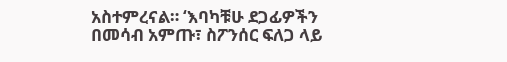አስተምረናል። ‘እባካቹሁ ደጋፊዎችን በመሳብ አምጡ፣ ስፖንሰር ፍለጋ ላይ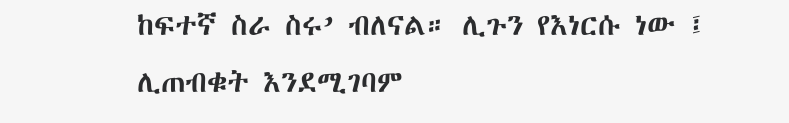ከፍተኛ ስራ ስሩ’ ብለናል። ሊጉን የእነርሱ ነው ፤ ሊጠብቁት እንደሚገባም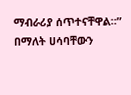ማብራሪያ ሰጥተናቸዋል።” በማለት ሀሳባቸውን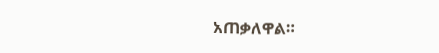አጠቃለዋል።